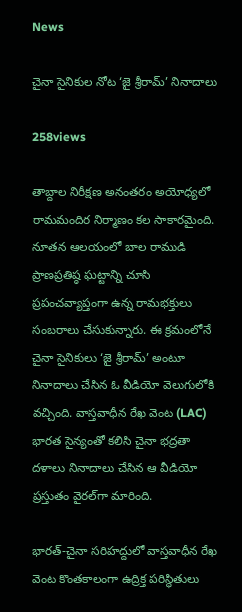News

చైనా సైనికుల నోట ‘జై శ్రీరామ్‌’ నినాదాలు

258views

తాబ్దాల నిరీక్షణ అనంతరం అయోధ్యలో రామమందిర నిర్మాణం కల సాకారమైంది. నూతన ఆలయంలో బాల రాముడి ప్రాణప్రతిష్ఠ ఘట్టాన్ని చూసి ప్రపంచవ్యాప్తంగా ఉన్న రామభక్తులు సంబరాలు చేసుకున్నారు. ఈ క్రమంలోనే చైనా సైనికులు ‘జై శ్రీరామ్‌’ అంటూ నినాదాలు చేసిన ఓ వీడియో వెలుగులోకి వచ్చింది. వాస్తవాధీన రేఖ వెంట (LAC) భారత సైన్యంతో కలిసి చైనా భద్రతా దళాలు నినాదాలు చేసిన ఆ వీడియో ప్రస్తుతం వైరల్‌గా మారింది.

భారత్‌-చైనా సరిహద్దులో వాస్తవాధీన రేఖ వెంట కొంతకాలంగా ఉద్రిక్త పరిస్థితులు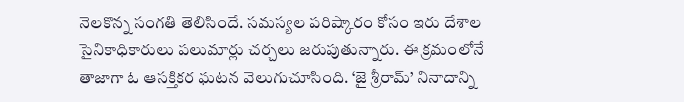నెలకొన్న సంగతి తెలిసిందే. సమస్యల పరిష్కారం కోసం ఇరు దేశాల సైనికాధికారులు పలుమార్లు చర్చలు జరుపుతున్నారు. ఈ క్రమంలోనే తాజాగా ఓ ఆసక్తికర ఘటన వెలుగుచూసింది. ‘జై శ్రీరామ్‌’ నినాదాన్ని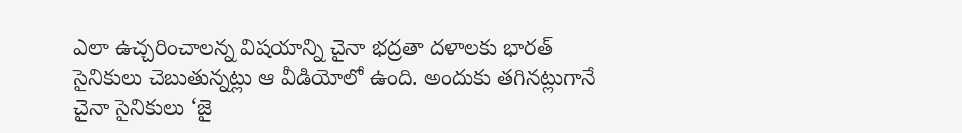ఎలా ఉచ్చరించాలన్న విషయాన్ని చైనా భద్రతా దళాలకు భారత్‌ సైనికులు చెబుతున్నట్లు ఆ వీడియోలో ఉంది. అందుకు తగినట్లుగానే చైనా సైనికులు ‘జై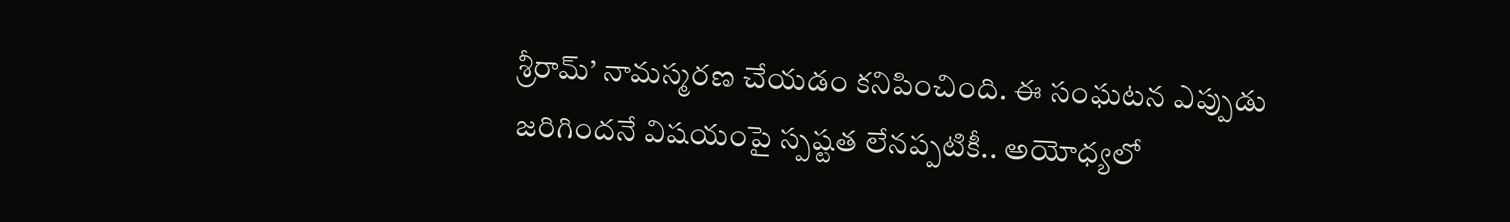శ్రీరామ్‌’ నామస్మరణ చేయడం కనిపించింది. ఈ సంఘటన ఎప్పుడు జరిగిందనే విషయంపై స్పష్టత లేనప్పటికీ.. అయోధ్యలో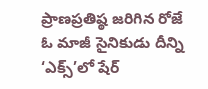ప్రాణప్రతిష్ఠ జరిగిన రోజే ఓ మాజీ సైనికుడు దీన్ని ‘ఎక్స్‌’లో షేర్‌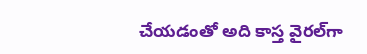చేయడంతో అది కాస్త వైరల్‌గా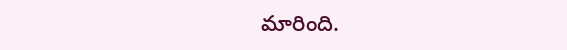మారింది.